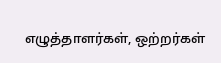எழுத்தாளர்கள், ஒற்றர்கள்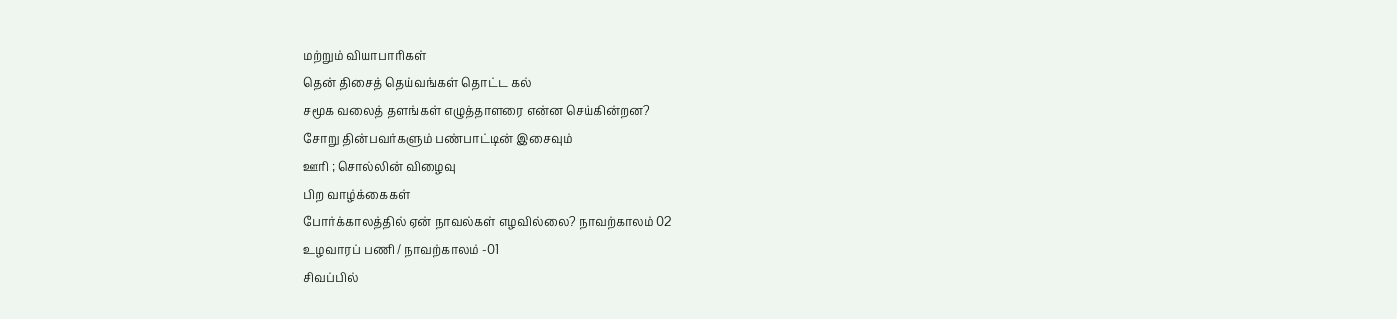மற்றும் வியாபாரிகள்
தென் திசைத் தெய்வங்கள் தொட்ட கல்
சமூக வலைத் தளங்கள் எழுத்தாளரை என்ன செய்கின்றன?
சோறு தின்பவர்களும் பண்பாட்டின் இசைவும்
ஊரி ; சொல்லின் விழைவு
பிற வாழ்க்கைகள்
போர்க்காலத்தில் ஏன் நாவல்கள் எழவில்லை? நாவற்காலம் 02
உழவாரப் பணி / நாவற்காலம் -01
சிவப்பில்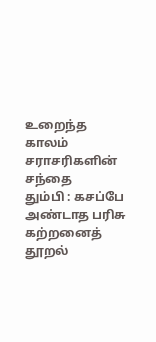உறைந்த காலம்
சராசரிகளின் சந்தை
தும்பி : கசப்பே அண்டாத பரிசு
கற்றனைத் தூறல்